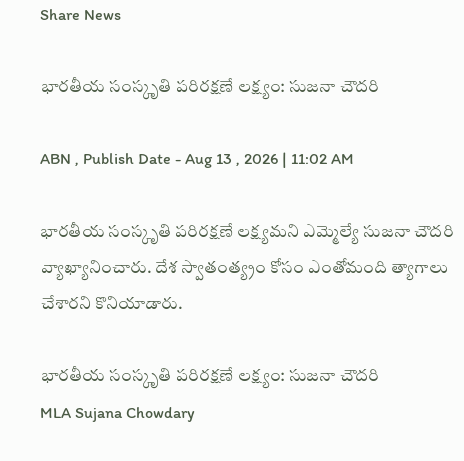Share News

భారతీయ సంస్కృతి పరిరక్షణే లక్ష్యం: సుజనా చౌదరి

ABN , Publish Date - Aug 13 , 2026 | 11:02 AM

భారతీయ సంస్కృతి పరిరక్షణే లక్ష్యమని ఎమ్మెల్యే సుజనా చౌదరి వ్యాఖ్యానించారు. దేశ స్వాతంత్య్రం కోసం ఎంతోమంది త్యాగాలు చేశారని కొనియాడారు.

భారతీయ సంస్కృతి పరిరక్షణే లక్ష్యం: సుజనా చౌదరి
MLA Sujana Chowdary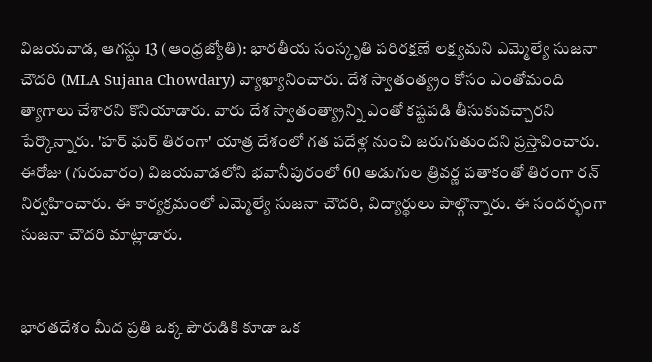విజయవాడ, ఆగస్టు 13 (ఆంధ్రజ్యోతి): భారతీయ సంస్కృతి పరిరక్షణే లక్ష్యమని ఎమ్మెల్యే సుజనా చౌదరి (MLA Sujana Chowdary) వ్యాఖ్యానించారు. దేశ స్వాతంత్య్రం కోసం ఎంతోమంది త్యాగాలు చేశారని కొనియాడారు. వారు దేశ స్వాతంత్య్రాన్ని ఎంతో కష్టపడి తీసుకువచ్చారని పేర్కొన్నారు. 'హర్ ఘర్ తిరంగా' యాత్ర దేశంలో గత పదేళ్ల నుంచి జరుగుతుందని ప్రస్తావించారు. ఈరోజు (గురువారం) విజయవాడలోని భవానీపురంలో 60 అడుగుల త్రివర్ణ పతాకంతో తిరంగా రన్ నిర్వహించారు. ఈ కార్యక్రమంలో ఎమ్మెల్యే సుజనా చౌదరి, విద్యార్థులు పాల్గొన్నారు. ఈ సందర్భంగా సుజనా చౌదరి మాట్లాడారు.


భారతదేశం మీద ప్రతి ఒక్క పౌరుడికి కూడా ఒక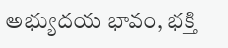అభ్యుదయ భావం, భక్తి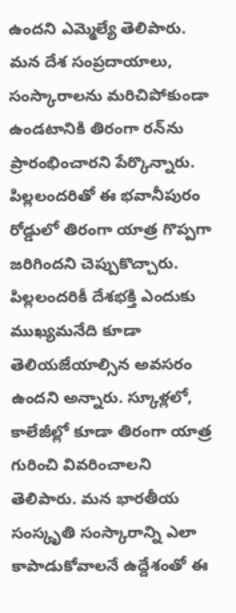ఉందని ఎమ్మెల్యే తెలిపారు. మన దేశ సంప్రదాయాలు, సంస్కారాలను మరిచిపోకుండా ఉండటానికి తిరంగా రన్‌ను ప్రారంభించారని పేర్కొన్నారు. పిల్లలందరితో ఈ భవానీపురం రోడ్డులో తిరంగా యాత్ర గొప్పగా జరిగిందని చెప్పుకొచ్చారు. పిల్లలందరికీ దేశభక్తి ఎందుకు ముఖ్యమనేది కూడా తెలియజేయాల్సిన అవసరం ఉందని అన్నారు. స్కూళ్లలో, కాలేజీల్లో కూడా తిరంగా యాత్ర గురించి వివరించాలని తెలిపారు. మన భారతీయ సంస్కృతి సంస్కారాన్ని ఎలా కాపాడుకోవాలనే ఉద్దేశంతో ఈ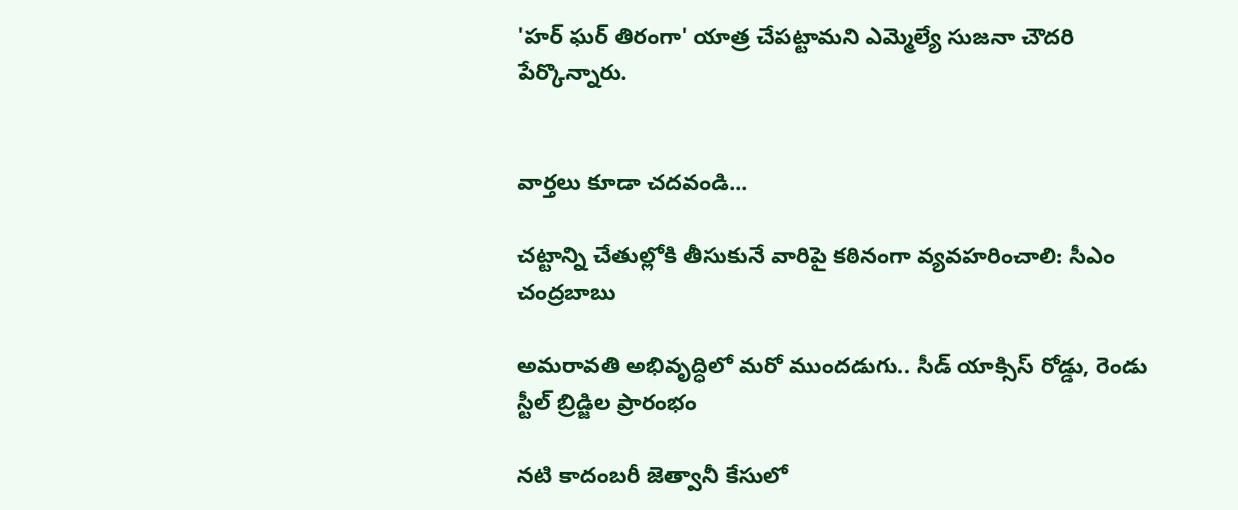'హర్ ఘర్ తిరంగా' యాత్ర చేపట్టామని ఎమ్మెల్యే సుజనా చౌదరి పేర్కొన్నారు.


వార్తలు కూడా చదవండి...

చట్టాన్ని చేతుల్లోకి తీసుకునే వారిపై కఠినంగా వ్యవహరించాలి: సీఎం చంద్రబాబు

అమరావతి అభివృద్ధిలో మరో ముందడుగు.. సీడ్ యాక్సిస్ రోడ్డు, రెండు స్టీల్ బ్రిడ్జిల ప్రారంభం

నటి కాదంబరీ జెత్వానీ కేసులో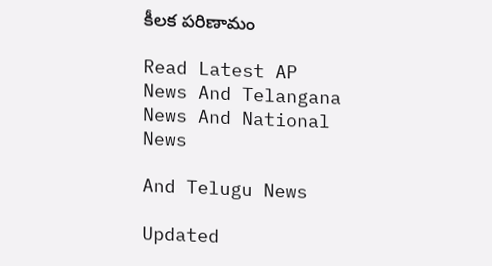కీలక పరిణామం

Read Latest AP News And Telangana News And National News

And Telugu News

Updated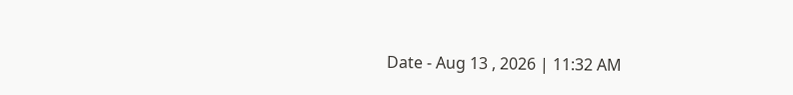Date - Aug 13 , 2026 | 11:32 AM